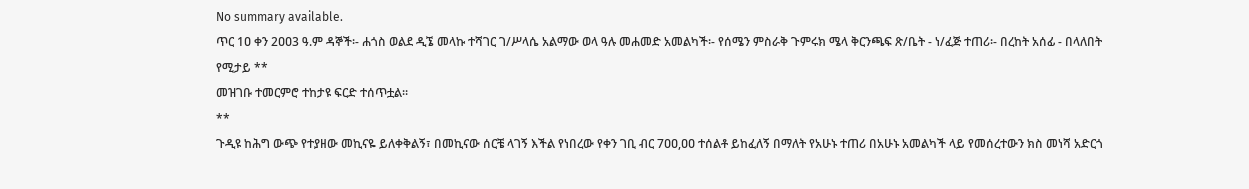No summary available.
ጥር 1ዐ ቀን 2ዐዐ3 ዓ.ም ዳኞች፡- ሐጎስ ወልደ ዲኜ መላኩ ተሻገር ገ/ሥላሴ አልማው ወላ ዓሉ መሐመድ አመልካች፡- የሰሜን ምስራቅ ጉምሩክ ሜላ ቅርንጫፍ ጽ/ቤት - ነ/ፈጅ ተጠሪ፡- በረከት አሰፊ - በላለበት የሚታይ **
መዝገቡ ተመርምሮ ተከታዩ ፍርድ ተሰጥቷል።
**
ጉዲዩ ከሕግ ውጭ የተያዘው መኪናዬ ይለቀቅልኝ፣ በመኪናው ሰርቼ ላገኝ እችል የነበረው የቀን ገቢ ብር 7ዐዐ,ዐዐ ተሰልቶ ይከፈለኝ በማለት የአሁኑ ተጠሪ በአሁኑ አመልካች ላይ የመሰረተውን ክስ መነሻ አድርጎ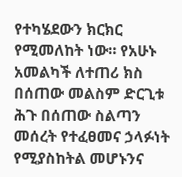የተካሄደውን ክርክር የሚመለከት ነው። የአሁኑ አመልካች ለተጠሪ ክስ በሰጠው መልስም ድርጊቱ ሕጉ በሰጠው ስልጣን መሰረት የተፈፀመና ኃላፉነት የሚያስከትል መሆኑንና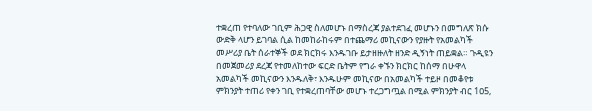ተቋረጠ የተባለው ገቢም ሕጋዊ ስለመሆኑ በማስረጃ ያልተደገፈ መሆኑን በመግለጽ ክሱ ውድቅ ላሆን ይገባል ሲል ከመከራከሩም በተጨማሪ መኪናውን የያዙት የአመልካች መሥሪያ ቤት ሰራተኞች ወደ ክርክሩ እንዱገቡ ይታዘዙለት ዘንድ ዲኝነት ጠይቋል። ጉዲዩን በመጀመሪያ ደረጃ የተመለከተው ፍርድ ቤትም የግራ ቀኙን ክርክር ከሰማ በሁዋላ አመልካች መኪናውን እንዱለቅ፣ እንዱሁም መኪናው በአመልካች ተይዞ በመቆየቱ ምክንያት ተጠሪ የቀን ገቢ የተቋረጠባቸው መሆኑ ተረጋግጧል በሚል ምክንያት ብር 1ዐ5,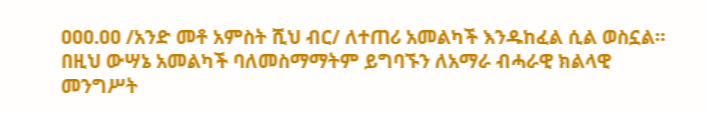ዐዐዐ.ዐዐ /አንድ መቶ አምስት ሺህ ብር/ ለተጠሪ አመልካች እንዱከፈል ሲል ወስኗል። በዚህ ውሣኔ አመልካች ባለመስማማትም ይግባኙን ለአማራ ብሓራዊ ክልላዊ መንግሥት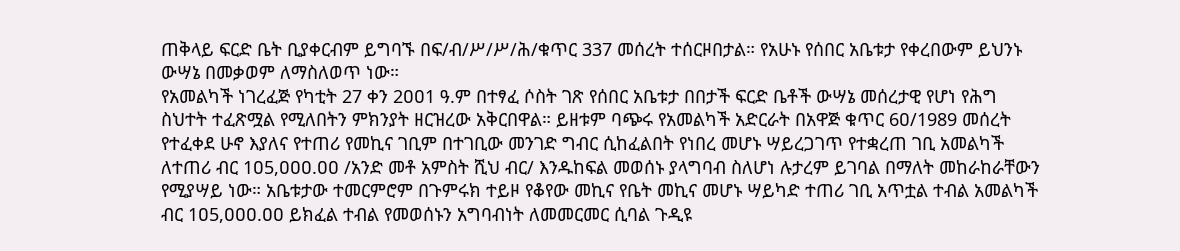ጠቅላይ ፍርድ ቤት ቢያቀርብም ይግባኙ በፍ/ብ/ሥ/ሥ/ሕ/ቁጥር 337 መሰረት ተሰርዞበታል። የአሁኑ የሰበር አቤቱታ የቀረበውም ይህንኑ ውሣኔ በመቃወም ለማስለወጥ ነው።
የአመልካች ነገረፈጅ የካቲት 27 ቀን 2ዐዐ1 ዓ.ም በተፃፈ ሶስት ገጽ የሰበር አቤቱታ በበታች ፍርድ ቤቶች ውሣኔ መሰረታዊ የሆነ የሕግ ስህተት ተፈጽሟል የሚለበትን ምክንያት ዘርዝረው አቅርበዋል። ይዘቱም ባጭሩ የአመልካች አድርራት በአዋጅ ቁጥር 6ዐ/1989 መሰረት የተፈቀደ ሁኖ እያለና የተጠሪ የመኪና ገቢም በተገቢው መንገድ ግብር ሲከፈልበት የነበረ መሆኑ ሣይረጋገጥ የተቋረጠ ገቢ አመልካች ለተጠሪ ብር 1ዐ5,ዐዐዐ.ዐዐ /አንድ መቶ አምስት ሺህ ብር/ እንዱከፍል መወሰኑ ያላግባብ ስለሆነ ሉታረም ይገባል በማለት መከራከራቸውን የሚያሣይ ነው። አቤቱታው ተመርምሮም በጉምሩክ ተይዞ የቆየው መኪና የቤት መኪና መሆኑ ሣይካድ ተጠሪ ገቢ አጥቷል ተብል አመልካች ብር 1ዐ5,ዐዐዐ.ዐዐ ይክፈል ተብል የመወሰኑን አግባብነት ለመመርመር ሲባል ጉዲዩ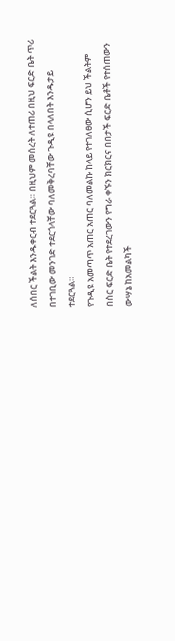ለሰበር ችልት እንዱቀርብ ተደርጓል። በዚህም መሰረት ለተጠሪ በዚህ ፍርድ ቤት ጥሪ በተገቢው መንገድ ተደርጎላቸው ባለመቅረባቸው ጉዲዩ በላለበት እንዱታይ ተደርጓል።
የጉዲዩ አመጣጥ አጠር አጠር ባለመልኩ ከላይ የተገለፀው ሲሆን ይህ ችልትም በስር ፍርድ ቤት የተደረገውን የግራ ቀኙን ክርክርና በበታች ፍርድ ቤቶች የተሰጠውን ውሣኔ ከአመልካች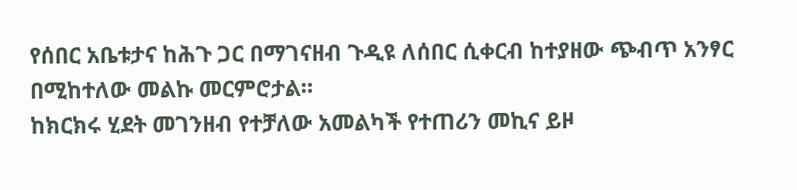የሰበር አቤቱታና ከሕጉ ጋር በማገናዘብ ጉዲዩ ለሰበር ሲቀርብ ከተያዘው ጭብጥ አንፃር በሚከተለው መልኩ መርምሮታል።
ከክርክሩ ሂደት መገንዘብ የተቻለው አመልካች የተጠሪን መኪና ይዞ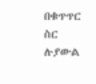በቁጥጥር ስር ሉያውል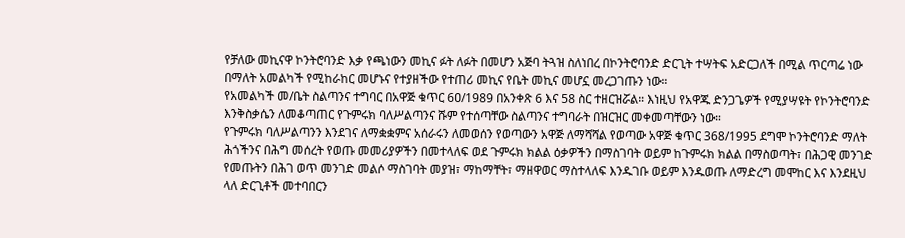የቻለው መኪናዋ ኮንትሮባንድ እቃ የጫነውን መኪና ፉት ለፉት በመሆን አጅባ ትጓዝ ስለነበረ በኮንትሮባንድ ድርጊት ተሣትፍ አድርጋለች በሚል ጥርጣሬ ነው በማለት አመልካች የሚከራከር መሆኑና የተያዘችው የተጠሪ መኪና የቤት መኪና መሆኗ መረጋገጡን ነው።
የአመልካች መ/ቤት ስልጣንና ተግባር በአዋጅ ቁጥር 6ዐ/1989 በአንቀጽ 6 እና 58 ስር ተዘርዝሯል። እነዚህ የአዋጁ ድንጋጌዎች የሚያሣዩት የኮንትሮባንድ እንቅስቃሴን ለመቆጣጠር የጉምሩክ ባለሥልጣንና ሹም የተሰጣቸው ስልጣንና ተግባራት በዝርዝር መቀመጣቸውን ነው።
የጉምሩክ ባለሥልጣንን እንደገና ለማቋቋምና አሰራሩን ለመወሰን የወጣውን አዋጅ ለማሻሻል የወጣው አዋጅ ቁጥር 368/1995 ደግሞ ኮንትሮባንድ ማለት ሕጎችንና በሕግ መሰረት የወጡ መመሪያዎችን በመተላለፍ ወደ ጉምሩክ ክልል ዕቃዎችን በማስገባት ወይም ከጉምሩክ ክልል በማስወጣት፣ በሕጋዊ መንገድ የመጡትን በሕገ ወጥ መንገድ መልሶ ማስገባት መያዝ፣ ማከማቸት፣ ማዘዋወር ማስተላለፍ እንዱገቡ ወይም እንዱወጡ ለማድረግ መሞከር እና እንደዚህ ላለ ድርጊቶች መተባበርን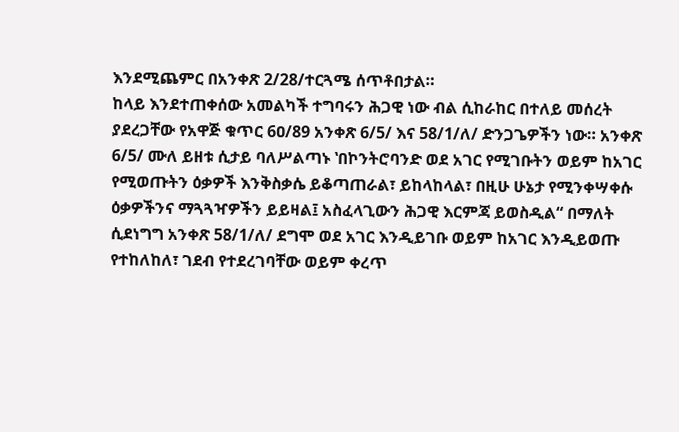እንደሚጨምር በአንቀጽ 2/28/ተርጓሜ ሰጥቶበታል።
ከላይ እንደተጠቀሰው አመልካች ተግባሩን ሕጋዊ ነው ብል ሲከራከር በተለይ መሰረት ያደረጋቸው የአዋጅ ቁጥር 6ዐ/89 አንቀጽ 6/5/ እና 58/1/ለ/ ድንጋጌዎችን ነው። አንቀጽ 6/5/ ሙለ ይዘቱ ሲታይ ባለሥልጣኑ ‛በኮንትሮባንድ ወደ አገር የሚገቡትን ወይም ከአገር የሚወጡትን ዕቃዎች እንቅስቃሴ ይቆጣጠራል፣ ይከላከላል፣ በዚሁ ሁኔታ የሚንቀሣቀሱ ዕቃዎችንና ማጓጓዣዎችን ይይዛል፤ አስፈላጊውን ሕጋዊ እርምጃ ይወስዲል“ በማለት ሲደነግግ አንቀጽ 58/1/ለ/ ደግሞ ወደ አገር እንዲይገቡ ወይም ከአገር እንዲይወጡ የተከለከለ፣ ገደብ የተደረገባቸው ወይም ቀረጥ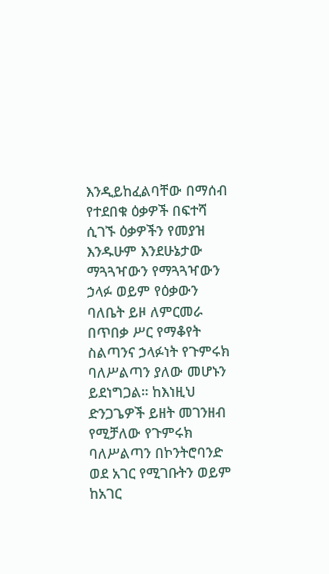እንዲይከፈልባቸው በማሰብ የተደበቁ ዕቃዎች በፍተሻ ሲገኙ ዕቃዎችን የመያዝ እንዱሁም እንደሁኔታው ማጓጓዣውን የማጓጓዣውን ኃላፉ ወይም የዕቃውን ባለቤት ይዞ ለምርመራ በጥበቃ ሥር የማቆየት ስልጣንና ኃላፉነት የጉምሩክ ባለሥልጣን ያለው መሆኑን ይደነግጋል። ከእነዚህ ድንጋጌዎች ይዘት መገንዘብ የሚቻለው የጉምሩክ ባለሥልጣን በኮንትሮባንድ ወደ አገር የሚገቡትን ወይም ከአገር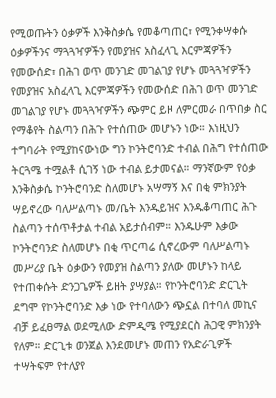የሚወጡትን ዕቃዎች እንቅስቃሴ የመቆጣጠር፣ የሚንቀሣቀሱ ዕቃዎችንና ማጓጓዣዎችን የመያዝና አስፈላጊ እርምጃዎችን የመውሰድ፣ በሕገ ወጥ መንገድ መገልገያ የሆኑ መጓጓዣዎችን የመያዝና አስፈላጊ እርምጃዎችን የመውሰድ በሕገ ወጥ መንገድ መገልገያ የሆኑ መጓጓዣዎችን ጭምር ይዞ ለምርመራ በጥበቃ ስር የማቆየት ስልጣን በሕጉ የተሰጠው መሆኑን ነው። እነዚህን ተግባራት የሚያከናውነው ግን ኮንትሮባንድ ተብል በሕግ የተሰጠው ትርጓሜ ተሟልቶ ሲገኝ ነው ተብል ይታመናል። ማንኛውም የዕቃ እንቅስቃሴ ኮንትሮባንድ ስለመሆኑ አሣማኝ እና በቂ ምክንያት ሣይኖረው ባለሥልጣኑ መ/ቤት እንዱይዝና እንዱቆጣጠር ሕጉ ስልጣን ተሰጥቶታል ተብል አይታሰብም። እንዱሁም እቃው ኮንትሮባንድ ስለመሆኑ በቂ ጥርጣሬ ሲኖረውም ባለሥልጣኑ መሥሪያ ቤት ዕቃውን የመያዝ ስልጣን ያለው መሆኑን ከላይ የተጠቀሱት ድንጋጌዎች ይዘት ያሣያል። የኮንትሮባንድ ድርጊት ደግሞ የኮንትሮባንድ እቃ ነው የተባለውን ጭኗል በተባለ መኪና ብቻ ይፈፀማል ወደሚለው ድምዲሜ የሚያደርስ ሕጋዊ ምክንያት የለም። ድርጊቱ ወንጀል እንደመሆኑ መጠን የአድራጊዎች ተሣትፍም የተለያየ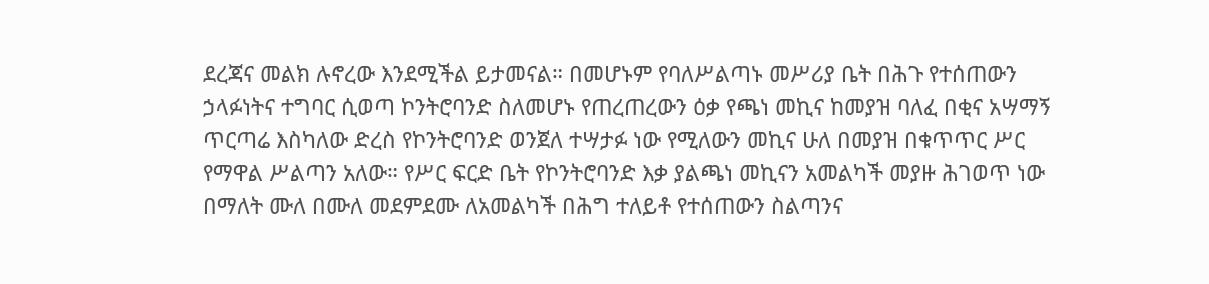ደረጃና መልክ ሉኖረው እንደሚችል ይታመናል። በመሆኑም የባለሥልጣኑ መሥሪያ ቤት በሕጉ የተሰጠውን ኃላፉነትና ተግባር ሲወጣ ኮንትሮባንድ ስለመሆኑ የጠረጠረውን ዕቃ የጫነ መኪና ከመያዝ ባለፈ በቂና አሣማኝ ጥርጣሬ እስካለው ድረስ የኮንትሮባንድ ወንጀለ ተሣታፉ ነው የሚለውን መኪና ሁለ በመያዝ በቁጥጥር ሥር የማዋል ሥልጣን አለው። የሥር ፍርድ ቤት የኮንትሮባንድ እቃ ያልጫነ መኪናን አመልካች መያዙ ሕገወጥ ነው በማለት ሙለ በሙለ መደምደሙ ለአመልካች በሕግ ተለይቶ የተሰጠውን ስልጣንና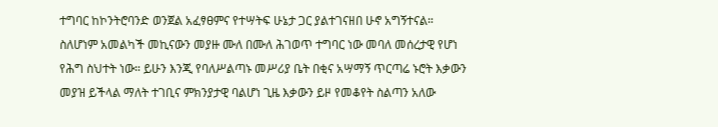ተግባር ከኮንትሮባንድ ወንጀል አፈፃፀምና የተሣትፍ ሁኔታ ጋር ያልተገናዘበ ሁኖ አግኝተናል።
ስለሆነም አመልካች መኪናውን መያዙ ሙለ በሙለ ሕገወጥ ተግባር ነው መባለ መሰረታዊ የሆነ የሕግ ስህተት ነው። ይሁን እንጂ የባለሥልጣኑ መሥሪያ ቤት በቂና አሣማኝ ጥርጣሬ ኑሮት እቃውን መያዝ ይችላል ማለት ተገቢና ምክንያታዊ ባልሆነ ጊዜ እቃውን ይዞ የመቆየት ስልጣን አለው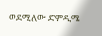ወደሚለው ድምዲሜ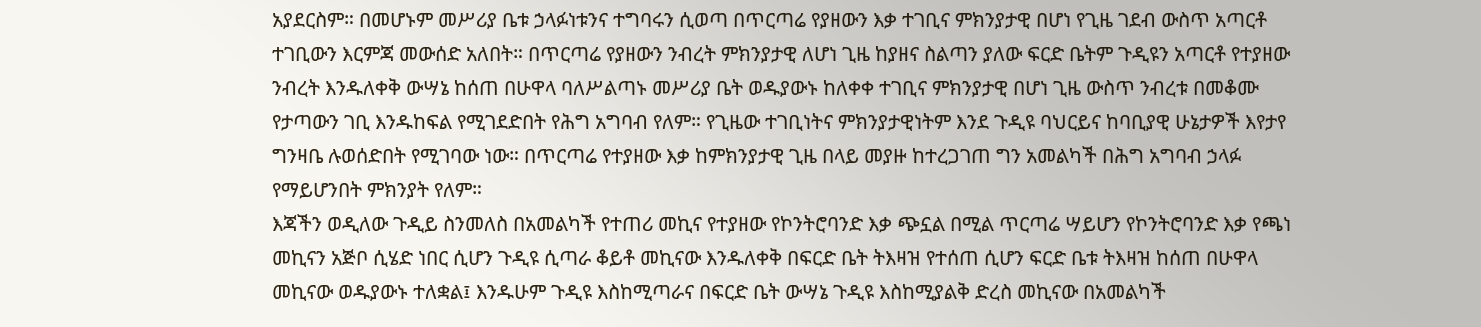አያደርስም። በመሆኑም መሥሪያ ቤቱ ኃላፉነቱንና ተግባሩን ሲወጣ በጥርጣሬ የያዘውን እቃ ተገቢና ምክንያታዊ በሆነ የጊዜ ገደብ ውስጥ አጣርቶ ተገቢውን እርምጃ መውሰድ አለበት። በጥርጣሬ የያዘውን ንብረት ምክንያታዊ ለሆነ ጊዜ ከያዘና ስልጣን ያለው ፍርድ ቤትም ጉዲዩን አጣርቶ የተያዘው ንብረት እንዱለቀቅ ውሣኔ ከሰጠ በሁዋላ ባለሥልጣኑ መሥሪያ ቤት ወዱያውኑ ከለቀቀ ተገቢና ምክንያታዊ በሆነ ጊዜ ውስጥ ንብረቱ በመቆሙ የታጣውን ገቢ እንዱከፍል የሚገደድበት የሕግ አግባብ የለም። የጊዜው ተገቢነትና ምክንያታዊነትም እንደ ጉዲዩ ባህርይና ከባቢያዊ ሁኔታዎች እየታየ ግንዛቤ ሉወሰድበት የሚገባው ነው። በጥርጣሬ የተያዘው እቃ ከምክንያታዊ ጊዜ በላይ መያዙ ከተረጋገጠ ግን አመልካች በሕግ አግባብ ኃላፉ የማይሆንበት ምክንያት የለም።
እጃችን ወዲለው ጉዲይ ስንመለስ በአመልካች የተጠሪ መኪና የተያዘው የኮንትሮባንድ እቃ ጭኗል በሚል ጥርጣሬ ሣይሆን የኮንትሮባንድ እቃ የጫነ መኪናን አጅቦ ሲሄድ ነበር ሲሆን ጉዲዩ ሲጣራ ቆይቶ መኪናው እንዱለቀቅ በፍርድ ቤት ትእዛዝ የተሰጠ ሲሆን ፍርድ ቤቱ ትእዛዝ ከሰጠ በሁዋላ መኪናው ወዱያውኑ ተለቋል፤ እንዱሁም ጉዲዩ እስከሚጣራና በፍርድ ቤት ውሣኔ ጉዲዩ እስከሚያልቅ ድረስ መኪናው በአመልካች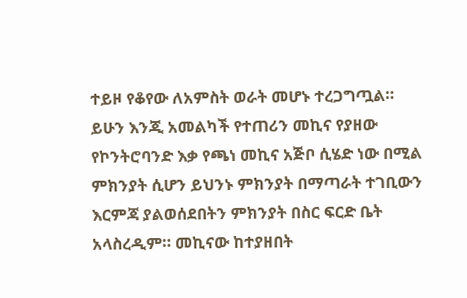ተይዞ የቆየው ለአምስት ወራት መሆኑ ተረጋግጧል።
ይሁን እንጂ አመልካች የተጠሪን መኪና የያዘው የኮንትሮባንድ እቃ የጫነ መኪና አጅቦ ሲሄድ ነው በሚል ምክንያት ሲሆን ይህንኑ ምክንያት በማጣራት ተገቢውን እርምጃ ያልወሰደበትን ምክንያት በስር ፍርድ ቤት አላስረዲም። መኪናው ከተያዘበት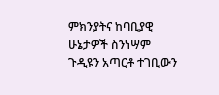ምክንያትና ከባቢያዊ ሁኔታዎች ስንነሣም ጉዲዩን አጣርቶ ተገቢውን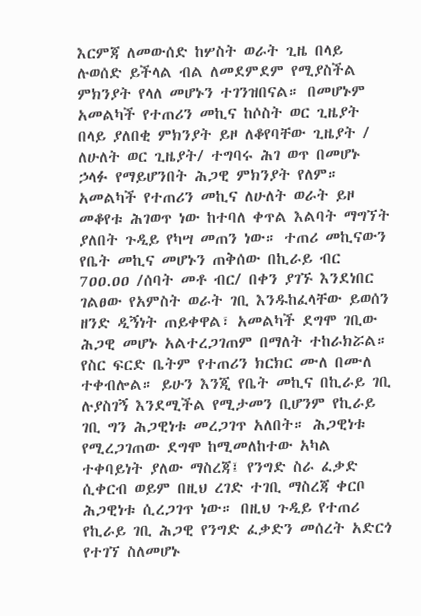እርምጃ ለመውሰድ ከሦስት ወራት ጊዜ በላይ ሉወሰድ ይችላል ብል ለመደምደም የሚያስችል ምክንያት የላለ መሆኑን ተገንዝበናል። በመሆኑም አመልካች የተጠሪን መኪና ከሶስት ወር ጊዜያት በላይ ያለበቂ ምክንያት ይዞ ለቆየባቸው ጊዜያት / ለሁለት ወር ጊዜያት/ ተግባሩ ሕገ ወጥ በመሆኑ ኃላፉ የማይሆንበት ሕጋዊ ምክንያት የለም።
አመልካች የተጠሪን መኪና ለሁለት ወራት ይዞ መቆየቱ ሕገወጥ ነው ከተባለ ቀጥል እልባት ማግኘት ያለበት ጉዲይ የካሣ መጠን ነው። ተጠሪ መኪናውን የቤት መኪና መሆኑን ጠቅሰው በኪራይ ብር 7ዐዐ.ዐዐ /ሰባት መቶ ብር/ በቀን ያገኙ እንደነበር ገልፀው የአምስት ወራት ገቢ እንዱከፈላቸው ይወሰን ዘንድ ዲኝነት ጠይቀዋል፣ አመልካች ደግሞ ገቢው ሕጋዊ መሆኑ አልተረጋገጠም በማለት ተከራክሯል። የስር ፍርድ ቤትም የተጠሪን ክርክር ሙለ በሙለ ተቀብሎል። ይሁን እንጂ የቤት መኪና በኪራይ ገቢ ሉያስገኝ እንደሚችል የሚታመን ቢሆንም የኪራይ ገቢ ግን ሕጋዊነቱ መረጋገጥ አለበት። ሕጋዊነቱ የሚረጋገጠው ደግሞ ከሚመለከተው አካል ተቀባይነት ያለው ማስረጃ፤ የንግድ ስራ ፈቃድ ሲቀርብ ወይም በዚህ ረገድ ተገቢ ማስረጃ ቀርቦ ሕጋዊነቱ ሲረጋገጥ ነው። በዚህ ጉዲይ የተጠሪ የኪራይ ገቢ ሕጋዊ የንግድ ፈቃድን መሰረት አድርጎ የተገኘ ስለመሆኑ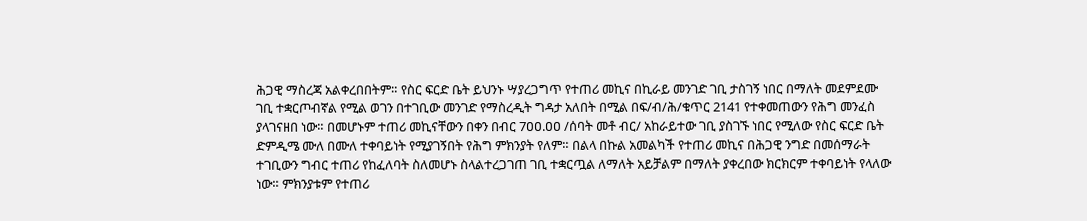ሕጋዊ ማስረጃ አልቀረበበትም። የስር ፍርድ ቤት ይህንኑ ሣያረጋግጥ የተጠሪ መኪና በኪራይ መንገድ ገቢ ታስገኝ ነበር በማለት መደምደሙ ገቢ ተቋርጦብኛል የሚል ወገን በተገቢው መንገድ የማስረዲት ግዳታ አለበት በሚል በፍ/ብ/ሕ/ቁጥር 2141 የተቀመጠውን የሕግ መንፈስ ያላገናዘበ ነው። በመሆኑም ተጠሪ መኪናቸውን በቀን በብር 7ዐዐ.ዐዐ /ሰባት መቶ ብር/ አከራይተው ገቢ ያስገኙ ነበር የሚለው የስር ፍርድ ቤት ድምዲሜ ሙለ በሙለ ተቀባይነት የሚያገኝበት የሕግ ምክንያት የለም። በልላ በኩል አመልካች የተጠሪ መኪና በሕጋዊ ንግድ በመሰማራት ተገቢውን ግብር ተጠሪ የከፈለባት ስለመሆኑ ስላልተረጋገጠ ገቢ ተቋርጧል ለማለት አይቻልም በማለት ያቀረበው ክርክርም ተቀባይነት የላለው ነው። ምክንያቱም የተጠሪ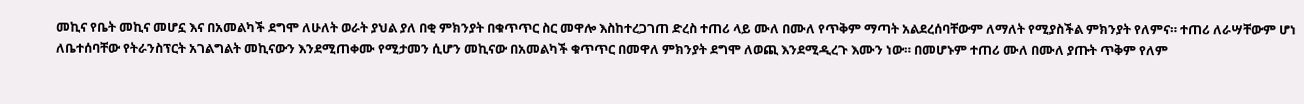መኪና የቤት መኪና መሆኗ እና በአመልካች ደግሞ ለሁለት ወራት ያህል ያለ በቂ ምክንያት በቁጥጥር ስር መዋሎ እስከተረጋገጠ ድረስ ተጠሪ ላይ ሙለ በሙለ የጥቅም ማጣት አልደረሰባቸውም ለማለት የሚያስችል ምክንያት የለምና። ተጠሪ ለራሣቸውም ሆነ ለቤተሰባቸው የትራንስፕርት አገልግልት መኪናውን እንደሚጠቀሙ የሚታመን ሲሆን መኪናው በአመልካች ቁጥጥር በመዋለ ምክንያት ደግሞ ለወጪ እንደሚዲረጉ እሙን ነው። በመሆኑም ተጠሪ ሙለ በሙለ ያጡት ጥቅም የለም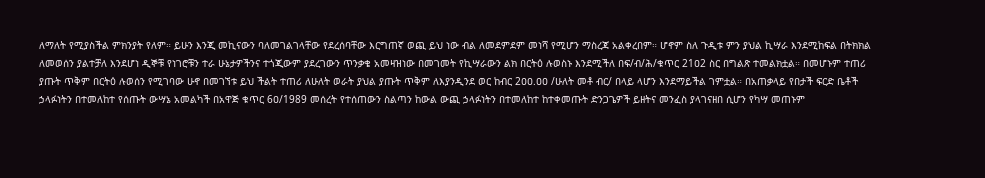ለማለት የሚያስችል ምክንያት የለም። ይሁን እንጂ መኪናውን ባለመገልገላቸው የደረሰባቸው እርግጠኛ ወጪ ይህ ነው ብል ለመደምደም መነሻ የሚሆን ማስረጃ አልቀረበም። ሆኖም ስለ ጉዲቱ ምን ያህል ኪሣራ እንደሚከፍል በትክክል ለመወሰን ያልተቻለ እንደሆነ ዲኞቹ የነገሮቹን ተራ ሁኔታዎችንና ተጎጂውም ያደረገውን ጥንቃቄ አመዛዝነው በመገመት የኪሣራውን ልክ በርትዕ ሉወስኑ እንደሚችለ በፍ/ብ/ሕ/ቁጥር 21ዐ2 ስር በግልጽ ተመልክቷል። በመሆኑም ተጠሪ ያጡት ጥቅም በርትዕ ሉወሰን የሚገባው ሁኖ በመገኘቱ ይህ ችልት ተጠሪ ለሁለት ወራት ያህል ያጡት ጥቅም ለእያንዲንደ ወር ከብር 2ዐዐ.ዐዐ /ሁለት መቶ ብር/ በላይ ላሆን እንደማይችል ገምቷል። በአጠቃላይ የበታች ፍርድ ቤቶች ኃላፉነትን በተመለከተ የሰጡት ውሣኔ አመልካች በአዋጅ ቁጥር 6ዐ/1989 መሰረት የተሰጠውን ስልጣን ከውል ውጪ ኃላፉነትን በተመለከተ ከተቀመጡት ድንጋጌዎች ይዘትና መንፈስ ያላገናዘበ ሲሆን የካሣ መጠኑም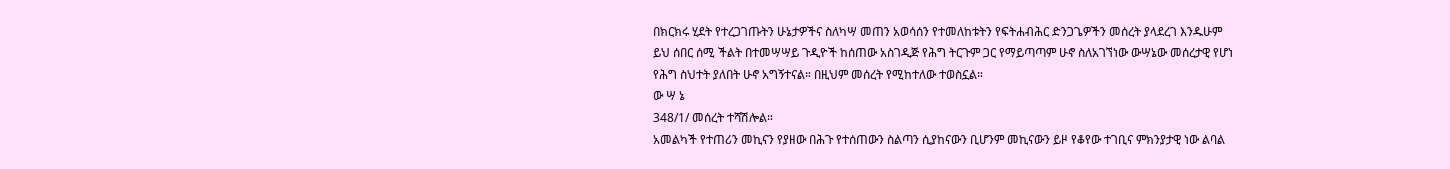በክርክሩ ሂደት የተረጋገጡትን ሁኔታዎችና ስለካሣ መጠን አወሳሰን የተመለከቱትን የፍትሐብሕር ድንጋጌዎችን መሰረት ያላደረገ እንዱሁም ይህ ሰበር ሰሚ ችልት በተመሣሣይ ጉዲዮች ከሰጠው አስገዲጅ የሕግ ትርጉም ጋር የማይጣጣም ሁኖ ስለአገኘነው ውሣኔው መሰረታዊ የሆነ የሕግ ስህተት ያለበት ሁኖ አግኝተናል። በዚህም መሰረት የሚከተለው ተወስኗል።
ው ሣ ኔ
348/1/ መሰረት ተሻሽሎል።
አመልካች የተጠሪን መኪናን የያዘው በሕጉ የተሰጠውን ስልጣን ሲያከናውን ቢሆንም መኪናውን ይዞ የቆየው ተገቢና ምክንያታዊ ነው ልባል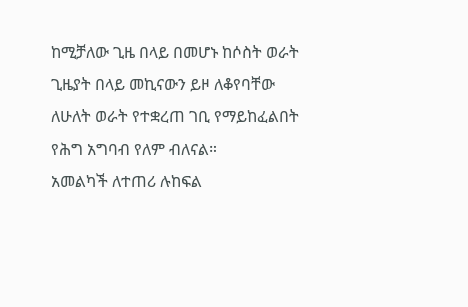ከሚቻለው ጊዜ በላይ በመሆኑ ከሶስት ወራት ጊዜያት በላይ መኪናውን ይዞ ለቆየባቸው ለሁለት ወራት የተቋረጠ ገቢ የማይከፈልበት የሕግ አግባብ የለም ብለናል።
አመልካች ለተጠሪ ሉከፍል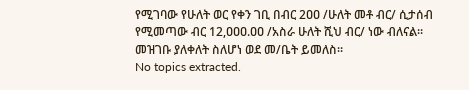የሚገባው የሁለት ወር የቀን ገቢ በብር 2ዐዐ /ሁለት መቶ ብር/ ሲታሰብ የሚመጣው ብር 12,ዐዐዐ.ዐዐ /አስራ ሁለት ሺህ ብር/ ነው ብለናል።
መዝገቡ ያለቀለት ስለሆነ ወደ መ/ቤት ይመለስ።
No topics extracted.